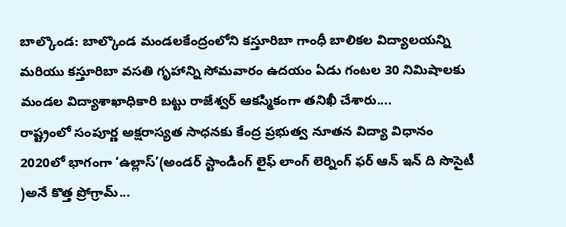బాల్కొండ: బాల్కొండ మండలకేంద్రంలోని కస్తూరిబా గాంధీ బాలికల విద్యాలయన్ని మరియు కస్తూరిబా వసతి గృహాన్ని సోమవారం ఉదయం ఏడు గంటల 30 నిమిషాలకు మండల విద్యాశాఖాధికారి బట్టు రాజేశ్వర్ ఆకస్మికంగా తనిఖీ చేశారు....
రాష్ట్రంలో సంపూర్ణ అక్షరాస్యత సాధనకు కేంద్ర ప్రభుత్వ నూతన విద్యా విధానం 2020లో భాగంగా ‘ఉల్లాస్’(అండర్ స్టాండింగ్ లైఫ్ లాంగ్ లెర్నింగ్ ఫర్ ఆన్ ఇన్ ది సొసైటీ )అనే కొత్త ప్రోగ్రామ్...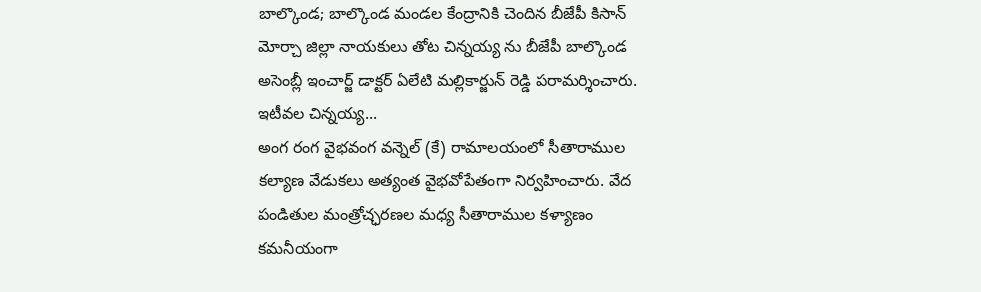బాల్కొండ; బాల్కొండ మండల కేంద్రానికి చెందిన బీజేపీ కిసాన్ మోర్చా జిల్లా నాయకులు తోట చిన్నయ్య ను బీజేపీ బాల్కొండ అసెంబ్లీ ఇంచార్జ్ డాక్టర్ ఏలేటి మల్లికార్జున్ రెడ్డి పరామర్శించారు. ఇటీవల చిన్నయ్య...
అంగ రంగ వైభవంగ వన్నెల్ (కే) రామాలయంలో సీతారాముల కల్యాణ వేడుకలు అత్యంత వైభవోపేతంగా నిర్వహించారు. వేద పండితుల మంత్రోచ్ఛరణల మధ్య సీతారాముల కళ్యాణం కమనీయంగా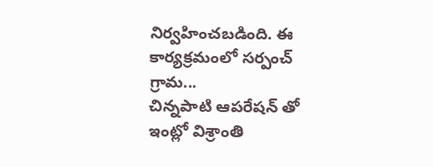నిర్వహించబడింది. ఈ కార్యక్రమంలో సర్పంచ్ గ్రామ...
చిన్నపాటి ఆపరేషన్ తో ఇంట్లో విశ్రాంతి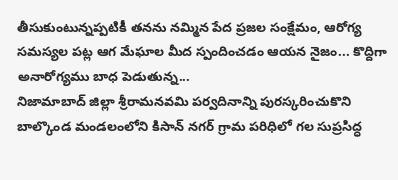తీసుకుంటున్నప్పటికీ తనను నమ్మిన పేద ప్రజల సంక్షేమం, ఆరోగ్య సమస్యల పట్ల ఆగ మేఘాల మీద స్పందించడం ఆయన నైజం... కొద్దిగా అనారోగ్యము బాధ పెడుతున్న...
నిజామాబాద్ జిల్లా శ్రీరామనవమి పర్వదినాన్ని పురస్కరించుకొని బాల్కొండ మండలంలోని కిసాన్ నగర్ గ్రామ పరిధిలో గల సుప్రసిద్ధ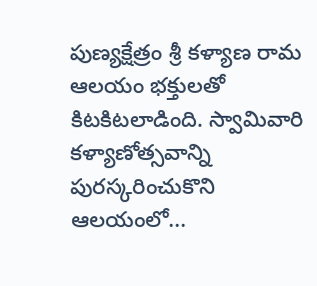పుణ్యక్షేత్రం శ్రీ కళ్యాణ రామ ఆలయం భక్తులతో కిటకిటలాడింది. స్వామివారి కళ్యాణోత్సవాన్ని పురస్కరించుకొని ఆలయంలో...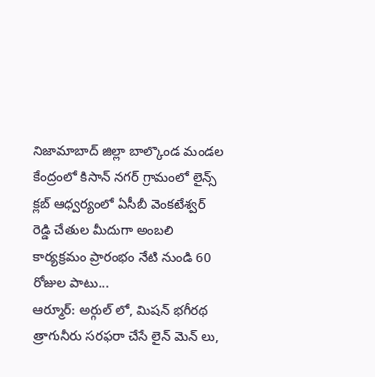నిజామాబాద్ జిల్లా బాల్కొండ మండల కేంద్రంలో కిసాన్ నగర్ గ్రామంలో లైన్స్ క్లబ్ ఆధ్వర్యంలో ఏసీబీ వెంకటేశ్వర్ రెడ్డి చేతుల మీదుగా అంబలి కార్యక్రమం ప్రారంభం నేటి నుండి 60 రోజుల పాటు...
ఆర్మూర్: అర్గుల్ లో, మిషన్ భగీరథ త్రాగునీరు సరఫరా చేసే లైన్ మెన్ లు,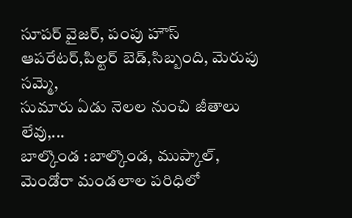సూపర్ వైజర్, పంపు హౌస్ ఆపరేటర్,పిల్టర్ బెడ్,సిబ్బంది, మెరుపు సమ్మె,
సుమారు ఏడు నెలల నుంచి జీతాలు లేవు,...
బాల్కొండ :బాల్కొండ, ముప్కాల్, మెండోరా మండలాల పరిధిలో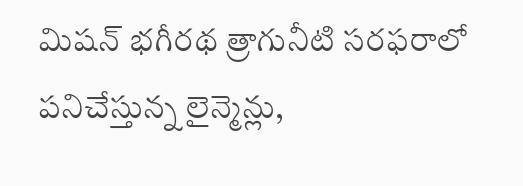మిషన్ భగీరథ త్రాగునీటి సరఫరాలో పనిచేస్తున్న లైన్మెన్లు,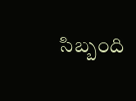సిబ్బంది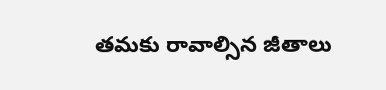తమకు రావాల్సిన జీతాలు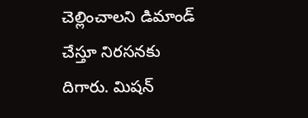చెల్లించాలని డిమాండ్ చేస్తూ నిరసనకు దిగారు. మిషన్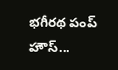భగీరథ పంప్ హౌస్...